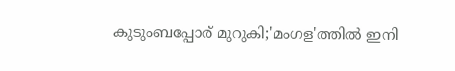കുടുംബപ്പോര് മുറുകി;'മംഗള'ത്തില്‍ ഇനി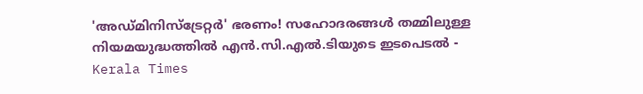'അഡ്മിനിസ്ട്രേറ്റര്‍' ഭരണം! സഹോദരങ്ങള്‍ തമ്മിലുള്ള നിയമയുദ്ധത്തില്‍ എന്‍.സി.എല്‍.ടിയുടെ ഇടപെടൽ - Kerala Times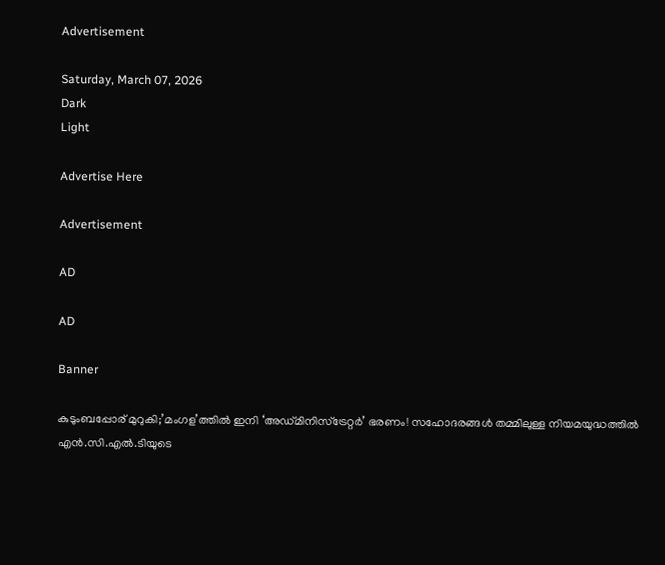Advertisement

Saturday, March 07, 2026
Dark
Light

Advertise Here

Advertisement

AD

AD

Banner

കുടുംബപ്പോര് മുറുകി;’മംഗള’ത്തില്‍ ഇനി ‘അഡ്മിനിസ്ട്രേറ്റര്‍’ ഭരണം! സഹോദരങ്ങള്‍ തമ്മിലുള്ള നിയമയുദ്ധത്തില്‍ എന്‍.സി.എല്‍.ടിയുടെ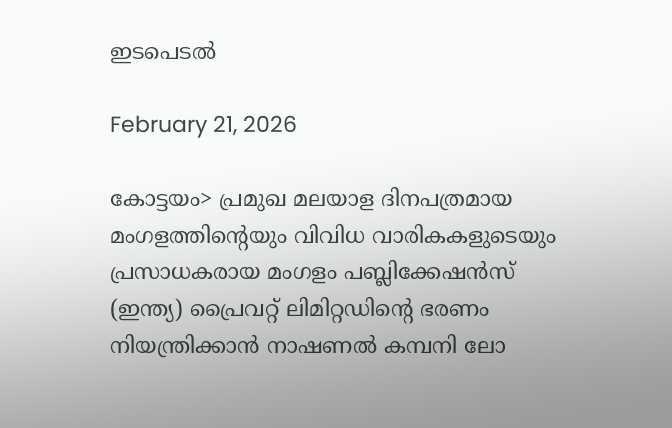ഇടപെടൽ

February 21, 2026

കോട്ടയം> പ്രമുഖ മലയാള ദിനപത്രമായ മംഗളത്തിന്റെയും വിവിധ വാരികകളുടെയും പ്രസാധകരായ മംഗളം പബ്ലിക്കേഷന്‍സ് (ഇന്ത്യ) പ്രൈവറ്റ് ലിമിറ്റഡിന്റെ ഭരണം നിയന്ത്രിക്കാന്‍ നാഷണല്‍ കമ്പനി ലോ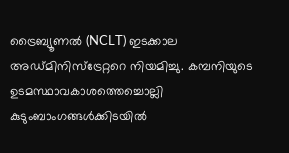ട്രൈബ്യൂണല്‍ (NCLT) ഇടക്കാല അഡ്മിനിസ്ട്രേറ്ററെ നിയമിച്ചു. കമ്പനിയുടെ ഉടമസ്ഥാവകാശത്തെച്ചൊല്ലി കുടുംബാംഗങ്ങള്‍ക്കിടയില്‍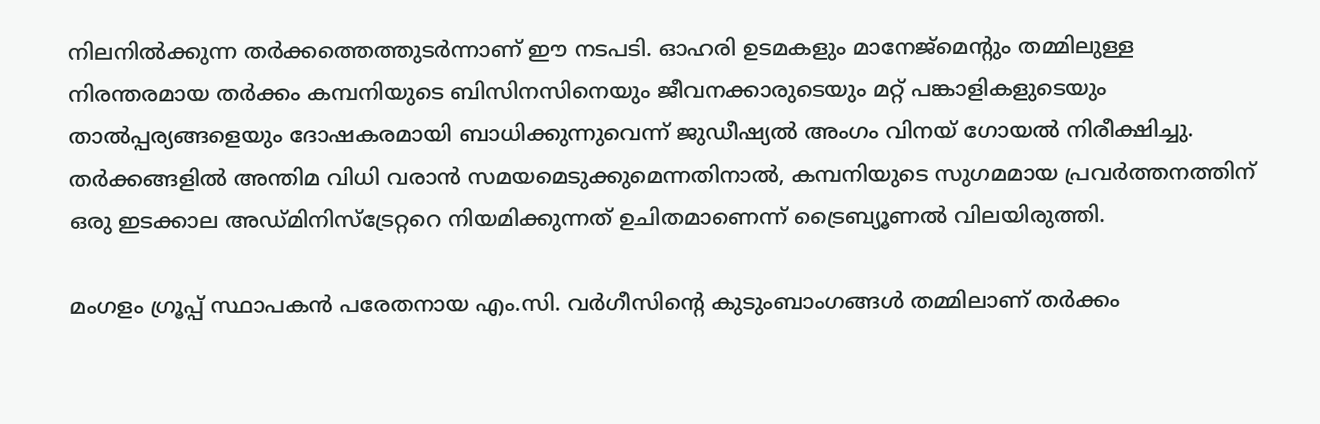നിലനില്‍ക്കുന്ന തര്‍ക്കത്തെത്തുടര്‍ന്നാണ് ഈ നടപടി. ഓഹരി ഉടമകളും മാനേജ്മെന്റും തമ്മിലുള്ള നിരന്തരമായ തര്‍ക്കം കമ്പനിയുടെ ബിസിനസിനെയും ജീവനക്കാരുടെയും മറ്റ് പങ്കാളികളുടെയും താല്‍പ്പര്യങ്ങളെയും ദോഷകരമായി ബാധിക്കുന്നുവെന്ന് ജുഡീഷ്യല്‍ അംഗം വിനയ് ഗോയല്‍ നിരീക്ഷിച്ചു. തര്‍ക്കങ്ങളില്‍ അന്തിമ വിധി വരാന്‍ സമയമെടുക്കുമെന്നതിനാല്‍, കമ്പനിയുടെ സുഗമമായ പ്രവര്‍ത്തനത്തിന് ഒരു ഇടക്കാല അഡ്മിനിസ്ട്രേറ്ററെ നിയമിക്കുന്നത് ഉചിതമാണെന്ന് ട്രൈബ്യൂണല്‍ വിലയിരുത്തി.

മംഗളം ഗ്രൂപ്പ് സ്ഥാപകന്‍ പരേതനായ എം.സി. വര്‍ഗീസിന്റെ കുടുംബാംഗങ്ങള്‍ തമ്മിലാണ് തര്‍ക്കം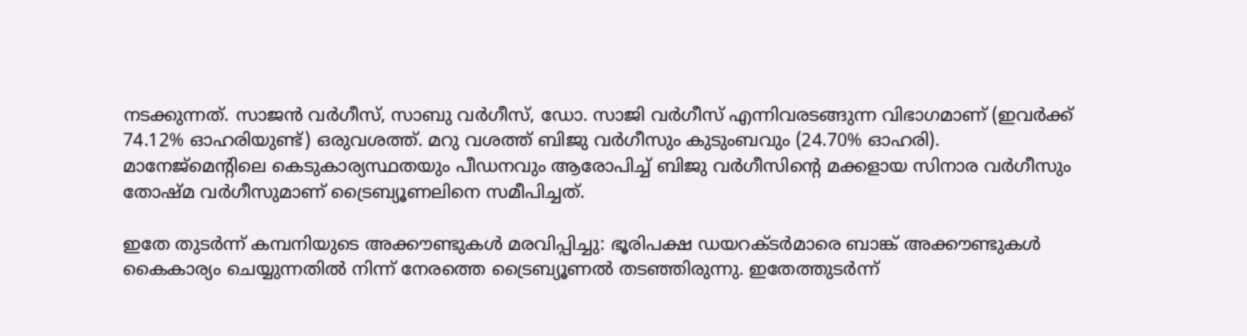നടക്കുന്നത്. സാജന്‍ വര്‍ഗീസ്, സാബു വര്‍ഗീസ്, ഡോ. സാജി വര്‍ഗീസ് എന്നിവരടങ്ങുന്ന വിഭാഗമാണ് (ഇവര്‍ക്ക് 74.12% ഓഹരിയുണ്ട്) ഒരുവശത്ത്. മറു വശത്ത് ബിജു വര്‍ഗീസും കുടുംബവും (24.70% ഓഹരി). മാനേജ്മെന്റിലെ കെടുകാര്യസ്ഥതയും പീഡനവും ആരോപിച്ച് ബിജു വര്‍ഗീസിന്റെ മക്കളായ സിനാര വര്‍ഗീസും തോഷ്മ വര്‍ഗീസുമാണ് ട്രൈബ്യൂണലിനെ സമീപിച്ചത്.

ഇതേ തുടര്‍ന്ന് കമ്പനിയുടെ അക്കൗണ്ടുകള്‍ മരവിപ്പിച്ചു: ഭൂരിപക്ഷ ഡയറക്ടര്‍മാരെ ബാങ്ക് അക്കൗണ്ടുകള്‍ കൈകാര്യം ചെയ്യുന്നതില്‍ നിന്ന് നേരത്തെ ട്രൈബ്യൂണല്‍ തടഞ്ഞിരുന്നു. ഇതേത്തുടര്‍ന്ന്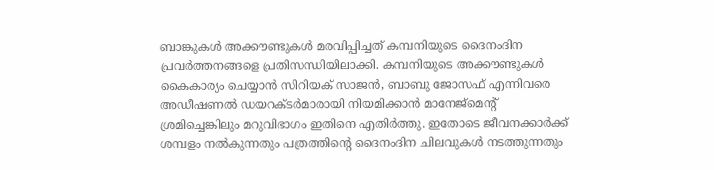ബാങ്കുകള്‍ അക്കൗണ്ടുകള്‍ മരവിപ്പിച്ചത് കമ്പനിയുടെ ദൈനംദിന പ്രവര്‍ത്തനങ്ങളെ പ്രതിസന്ധിയിലാക്കി. കമ്പനിയുടെ അക്കൗണ്ടുകള്‍ കൈകാര്യം ചെയ്യാന്‍ സിറിയക് സാജന്‍, ബാബു ജോസഫ് എന്നിവരെ അഡീഷണല്‍ ഡയറക്ടര്‍മാരായി നിയമിക്കാന്‍ മാനേജ്മെന്റ് ശ്രമിച്ചെങ്കിലും മറുവിഭാഗം ഇതിനെ എതിര്‍ത്തു. ഇതോടെ ജീവനക്കാര്‍ക്ക് ശമ്പളം നല്‍കുന്നതും പത്രത്തിന്റെ ദൈനംദിന ചിലവുകള്‍ നടത്തുന്നതും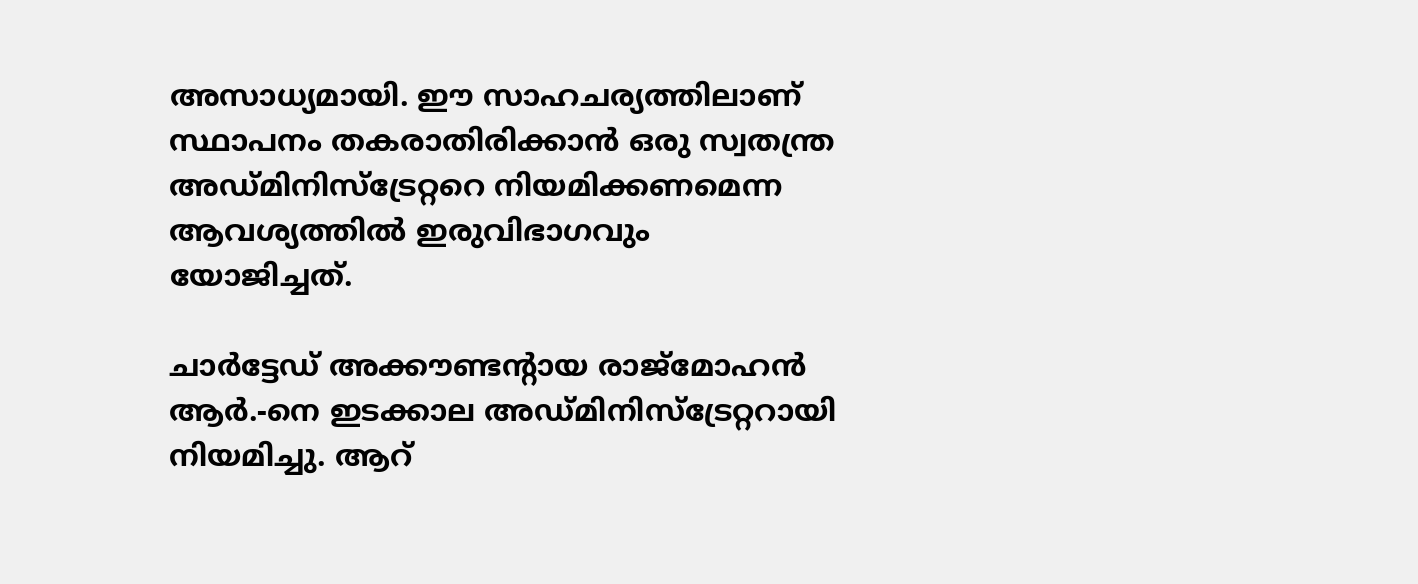അസാധ്യമായി. ഈ സാഹചര്യത്തിലാണ് സ്ഥാപനം തകരാതിരിക്കാന്‍ ഒരു സ്വതന്ത്ര അഡ്മിനിസ്ട്രേറ്ററെ നിയമിക്കണമെന്ന ആവശ്യത്തില്‍ ഇരുവിഭാഗവും യോജിച്ചത്.

ചാര്‍ട്ടേഡ് അക്കൗണ്ടന്റായ രാജ്മോഹന്‍ ആര്‍.-നെ ഇടക്കാല അഡ്മിനിസ്ട്രേറ്ററായി നിയമിച്ചു. ആറ്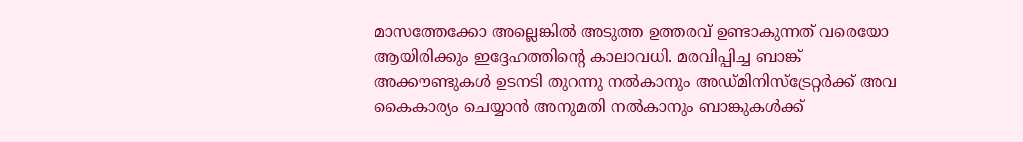മാസത്തേക്കോ അല്ലെങ്കില്‍ അടുത്ത ഉത്തരവ് ഉണ്ടാകുന്നത് വരെയോ ആയിരിക്കും ഇദ്ദേഹത്തിന്റെ കാലാവധി. മരവിപ്പിച്ച ബാങ്ക് അക്കൗണ്ടുകള്‍ ഉടനടി തുറന്നു നല്‍കാനും അഡ്മിനിസ്ട്രേറ്റര്‍ക്ക് അവ കൈകാര്യം ചെയ്യാന്‍ അനുമതി നല്‍കാനും ബാങ്കുകള്‍ക്ക്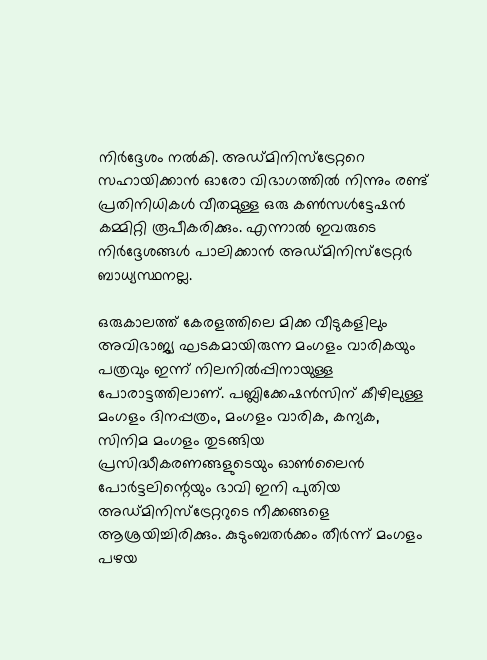നിര്‍ദ്ദേശം നൽകി. അഡ്മിനിസ്ട്രേറ്ററെ സഹായിക്കാന്‍ ഓരോ വിഭാഗത്തില്‍ നിന്നും രണ്ട് പ്രതിനിധികള്‍ വീതമുള്ള ഒരു കണ്‍സള്‍ട്ടേഷന്‍ കമ്മിറ്റി രൂപീകരിക്കും. എന്നാല്‍ ഇവരുടെ നിര്‍ദ്ദേശങ്ങള്‍ പാലിക്കാന്‍ അഡ്മിനിസ്ട്രേറ്റര്‍ ബാധ്യസ്ഥനല്ല.

ഒരുകാലത്ത് കേരളത്തിലെ മിക്ക വീടുകളിലും അവിഭാജ്യ ഘടകമായിരുന്ന മംഗളം വാരികയും പത്രവും ഇന്ന് നിലനില്‍പ്പിനായുള്ള പോരാട്ടത്തിലാണ്. പബ്ലിക്കേഷന്‍സിന് കീഴിലുള്ള മംഗളം ദിനപ്പത്രം, മംഗളം വാരിക, കന്യക, സിനിമ മംഗളം തുടങ്ങിയ പ്രസിദ്ധീകരണങ്ങളുടെയും ഓണ്‍ലൈന്‍ പോര്‍ട്ടലിന്റെയും ഭാവി ഇനി പുതിയ അഡ്മിനിസ്ട്രേറ്ററുടെ നീക്കങ്ങളെ ആശ്രയിച്ചിരിക്കും. കുടുംബതര്‍ക്കം തീര്‍ന്ന് മംഗളം പഴയ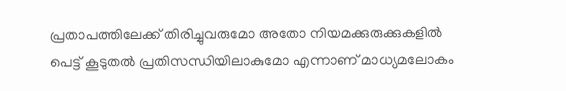പ്രതാപത്തിലേക്ക് തിരിച്ചുവരുമോ അതോ നിയമക്കുരുക്കുകളില്‍ പെട്ട് കൂടുതല്‍ പ്രതിസന്ധിയിലാകുമോ എന്നാണ് മാധ്യമലോകം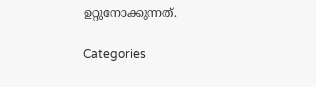ഉറ്റുനോക്കുന്നത്.

Categories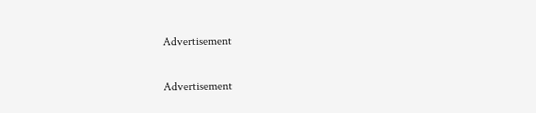Advertisement

Advertisement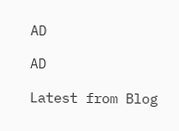AD

AD

Latest from Blog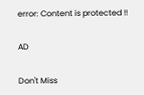error: Content is protected !!

AD

Don't Miss